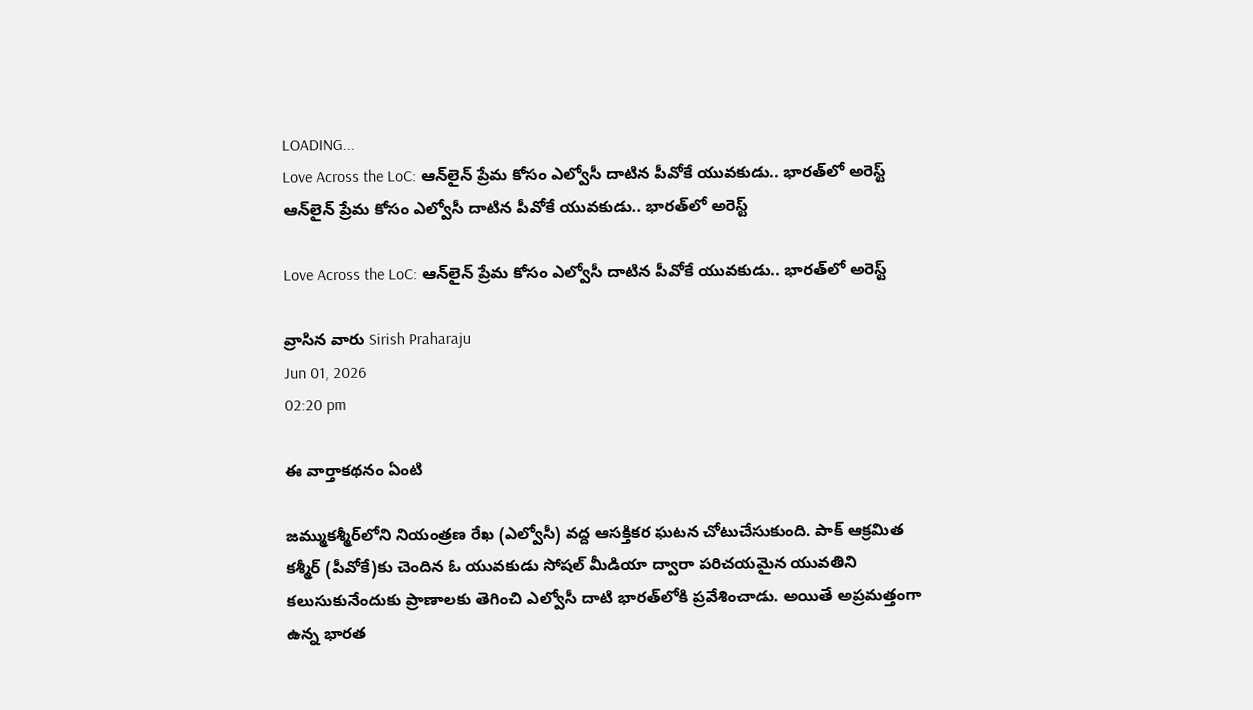LOADING...
Love Across the LoC: ఆన్‌లైన్ ప్రేమ కోసం ఎల్వోసీ దాటిన పీవోకే యువకుడు.. భారత్‌లో అరెస్ట్
ఆన్‌లైన్ ప్రేమ కోసం ఎల్వోసీ దాటిన పీవోకే యువకుడు.. భారత్‌లో అరెస్ట్

Love Across the LoC: ఆన్‌లైన్ ప్రేమ కోసం ఎల్వోసీ దాటిన పీవోకే యువకుడు.. భారత్‌లో అరెస్ట్

వ్రాసిన వారు Sirish Praharaju
Jun 01, 2026
02:20 pm

ఈ వార్తాకథనం ఏంటి

జమ్ముకశ్మీర్‌లోని నియంత్రణ రేఖ (ఎల్వోసీ) వద్ద ఆసక్తికర ఘటన చోటుచేసుకుంది. పాక్ ఆక్రమిత కశ్మీర్‌ (పీవోకే)కు చెందిన ఓ యువకుడు సోషల్ మీడియా ద్వారా పరిచయమైన యువతిని కలుసుకునేందుకు ప్రాణాలకు తెగించి ఎల్వోసీ దాటి భారత్‌లోకి ప్రవేశించాడు. అయితే అప్రమత్తంగా ఉన్న భారత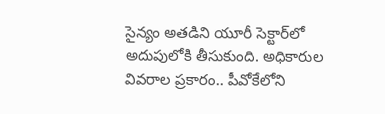సైన్యం అతడిని యూరీ సెక్టార్‌లో అదుపులోకి తీసుకుంది. అధికారుల వివరాల ప్రకారం.. పీవోకేలోని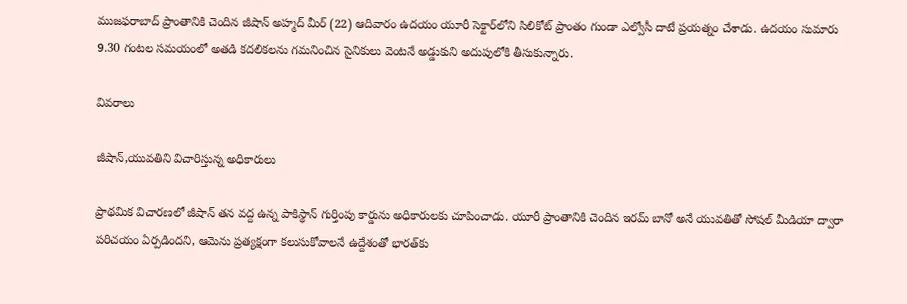ముజఫరాబాద్ ప్రాంతానికి చెందిన జీషాన్ అహ్మద్ మీర్ (22) ఆదివారం ఉదయం యూరీ సెక్టార్‌లోని సిలికోట్ ప్రాంతం గుండా ఎల్వోసీ దాటే ప్రయత్నం చేశాడు. ఉదయం సుమారు 9.30 గంటల సమయంలో అతడి కదలికలను గమనించిన సైనికులు వెంటనే అడ్డుకుని అదుపులోకి తీసుకున్నారు.

వివరాలు

జీషాన్,యువతిని విచారిస్తున్న అధికారులు

ప్రాథమిక విచారణలో జీషాన్ తన వద్ద ఉన్న పాకిస్థాన్ గుర్తింపు కార్డును అధికారులకు చూపించాడు. యూరీ ప్రాంతానికి చెందిన ఇరమ్ బానో అనే యువతితో సోషల్ మీడియా ద్వారా పరిచయం ఏర్పడిందని, ఆమెను ప్రత్యక్షంగా కలుసుకోవాలనే ఉద్దేశంతో భారత్‌కు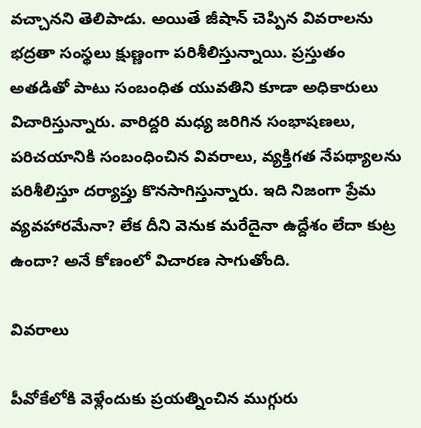వచ్చానని తెలిపాడు. అయితే జీషాన్ చెప్పిన వివరాలను భద్రతా సంస్థలు క్షుణ్ణంగా పరిశీలిస్తున్నాయి. ప్రస్తుతం అతడితో పాటు సంబంధిత యువతిని కూడా అధికారులు విచారిస్తున్నారు. వారిద్దరి మధ్య జరిగిన సంభాషణలు, పరిచయానికి సంబంధించిన వివరాలు, వ్యక్తిగత నేపథ్యాలను పరిశీలిస్తూ దర్యాప్తు కొనసాగిస్తున్నారు. ఇది నిజంగా ప్రేమ వ్యవహారమేనా? లేక దీని వెనుక మరేదైనా ఉద్దేశం లేదా కుట్ర ఉందా? అనే కోణంలో విచారణ సాగుతోంది.

వివరాలు

పీవోకేలోకి వెళ్లేందుకు ప్రయత్నించిన ముగ్గురు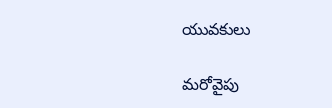యువకులు

మరోవైపు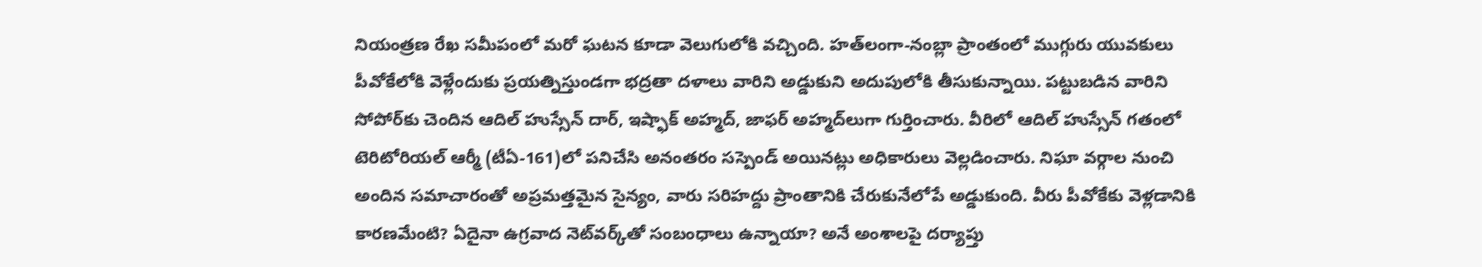నియంత్రణ రేఖ సమీపంలో మరో ఘటన కూడా వెలుగులోకి వచ్చింది. హత్‌లంగా-నంబ్లా ప్రాంతంలో ముగ్గురు యువకులు పీవోకేలోకి వెళ్లేందుకు ప్రయత్నిస్తుండగా భద్రతా దళాలు వారిని అడ్డుకుని అదుపులోకి తీసుకున్నాయి. పట్టుబడిన వారిని సోపోర్‌కు చెందిన ఆదిల్ హుస్సేన్ దార్, ఇష్ఫాక్ అహ్మద్, జాఫర్ అహ్మద్‌లుగా గుర్తించారు. వీరిలో ఆదిల్ హుస్సేన్ గతంలో టెరిటోరియల్ ఆర్మీ (టీఏ-161)లో పనిచేసి అనంతరం సస్పెండ్ అయినట్లు అధికారులు వెల్లడించారు. నిఘా వర్గాల నుంచి అందిన సమాచారంతో అప్రమత్తమైన సైన్యం, వారు సరిహద్దు ప్రాంతానికి చేరుకునేలోపే అడ్డుకుంది. వీరు పీవోకేకు వెళ్లడానికి కారణమేంటి? ఏదైనా ఉగ్రవాద నెట్‌వర్క్‌తో సంబంధాలు ఉన్నాయా? అనే అంశాలపై దర్యాప్తు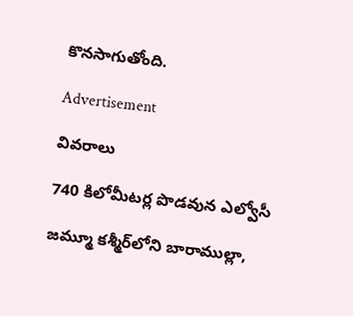కొనసాగుతోంది.

Advertisement

వివరాలు

740 కిలోమీటర్ల పొడవున ఎల్వోసీ

జమ్మూ కశ్మీర్‌లోని బారాముల్లా,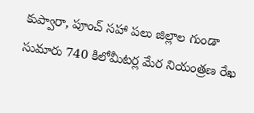కుప్వారా, పూంచ్ సహా పలు జిల్లాల గుండా సుమారు 740 కిలోమీటర్ల మేర నియంత్రణ రేఖ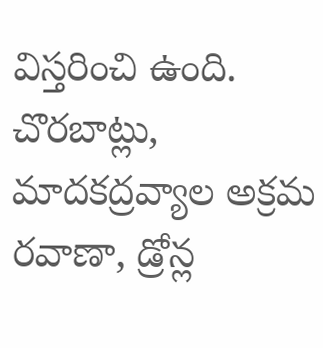విస్తరించి ఉంది. చొరబాట్లు, మాదకద్రవ్యాల అక్రమ రవాణా, డ్రోన్ల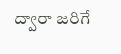ద్వారా జరిగే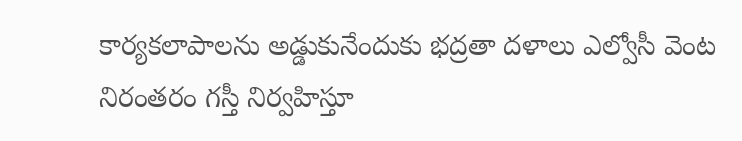కార్యకలాపాలను అడ్డుకునేందుకు భద్రతా దళాలు ఎల్వోసీ వెంట నిరంతరం గస్తీ నిర్వహిస్తూ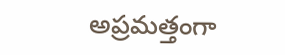అప్రమత్తంగా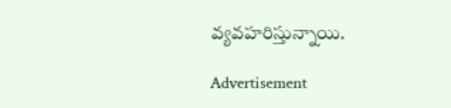వ్యవహరిస్తున్నాయి.

Advertisement